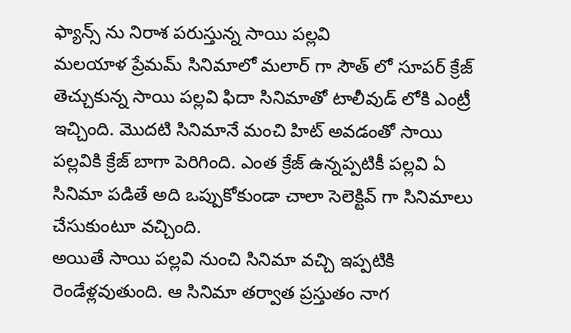ఫ్యాన్స్ ను నిరాశ పరుస్తున్న సాయి పల్లవి
మలయాళ ప్రేమమ్ సినిమాలో మలార్ గా సౌత్ లో సూపర్ క్రేజ్ తెచ్చుకున్న సాయి పల్లవి ఫిదా సినిమాతో టాలీవుడ్ లోకి ఎంట్రీ ఇచ్చింది. మొదటి సినిమానే మంచి హిట్ అవడంతో సాయి పల్లవికి క్రేజ్ బాగా పెరిగింది. ఎంత క్రేజ్ ఉన్నప్పటికీ పల్లవి ఏ సినిమా పడితే అది ఒప్పుకోకుండా చాలా సెలెక్టివ్ గా సినిమాలు చేసుకుంటూ వచ్చింది.
అయితే సాయి పల్లవి నుంచి సినిమా వచ్చి ఇప్పటికి రెండేళ్లవుతుంది. ఆ సినిమా తర్వాత ప్రస్తుతం నాగ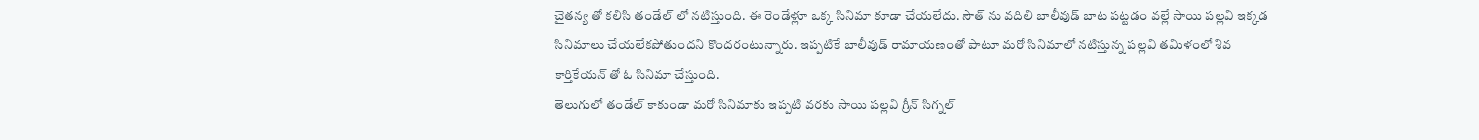చైతన్య తో కలిసి తండేల్ లో నటిస్తుంది. ఈ రెండేళ్లూ ఒక్క సినిమా కూడా చేయలేదు. సౌత్ ను వదిలి బాలీవుడ్ బాట పట్టడం వల్లే సాయి పల్లవి ఇక్కడ సినిమాలు చేయలేకపోతుందని కొందరంటున్నారు. ఇప్పటికే బాలీవుడ్ రామాయణంతో పాటూ మరో సినిమాలో నటిస్తున్న పల్లవి తమిళంలో శివ కార్తికేయన్ తో ఓ సినిమా చేస్తుంది.
తెలుగులో తండేల్ కాకుండా మరో సినిమాకు ఇప్పటి వరకు సాయి పల్లవి గ్రీన్ సిగ్నల్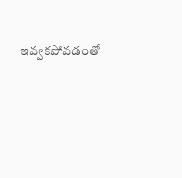ఇవ్వకపోవడంతో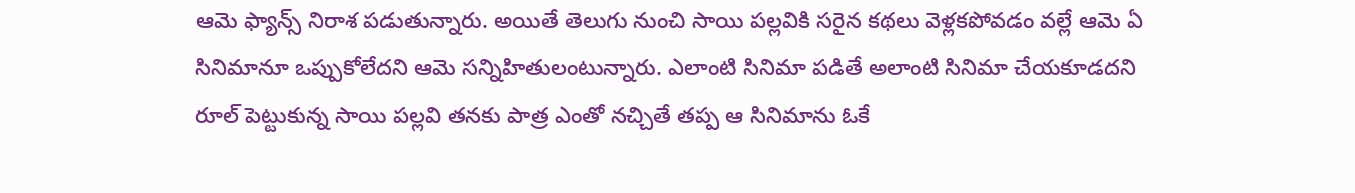ఆమె ఫ్యాన్స్ నిరాశ పడుతున్నారు. అయితే తెలుగు నుంచి సాయి పల్లవికి సరైన కథలు వెళ్లకపోవడం వల్లే ఆమె ఏ సినిమానూ ఒప్పుకోలేదని ఆమె సన్నిహితులంటున్నారు. ఎలాంటి సినిమా పడితే అలాంటి సినిమా చేయకూడదని రూల్ పెట్టుకున్న సాయి పల్లవి తనకు పాత్ర ఎంతో నచ్చితే తప్ప ఆ సినిమాను ఓకే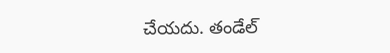చేయదు. తండేల్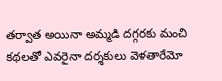తర్వాత అయినా అమ్మడి దగ్గరకు మంచి కథలతో ఎవరైనా దర్శకులు వెళతారేమో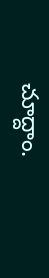చూద్దాం.